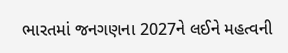ભારતમાં જનગણના 2027ને લઈને મહત્વની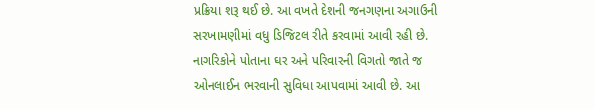પ્રક્રિયા શરૂ થઈ છે. આ વખતે દેશની જનગણના અગાઉની સરખામણીમાં વધુ ડિજિટલ રીતે કરવામાં આવી રહી છે. નાગરિકોને પોતાના ઘર અને પરિવારની વિગતો જાતે જ ઓનલાઈન ભરવાની સુવિધા આપવામાં આવી છે. આ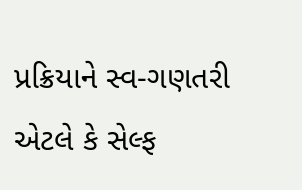પ્રક્રિયાને સ્વ-ગણતરી એટલે કે સેલ્ફ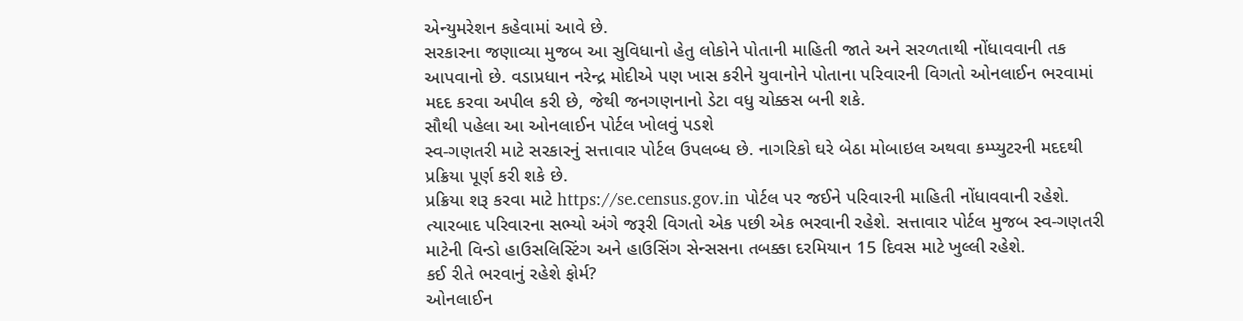એન્યુમરેશન કહેવામાં આવે છે.
સરકારના જણાવ્યા મુજબ આ સુવિધાનો હેતુ લોકોને પોતાની માહિતી જાતે અને સરળતાથી નોંધાવવાની તક આપવાનો છે. વડાપ્રધાન નરેન્દ્ર મોદીએ પણ ખાસ કરીને યુવાનોને પોતાના પરિવારની વિગતો ઓનલાઈન ભરવામાં મદદ કરવા અપીલ કરી છે, જેથી જનગણનાનો ડેટા વધુ ચોક્કસ બની શકે.
સૌથી પહેલા આ ઓનલાઈન પોર્ટલ ખોલવું પડશે
સ્વ-ગણતરી માટે સરકારનું સત્તાવાર પોર્ટલ ઉપલબ્ધ છે. નાગરિકો ઘરે બેઠા મોબાઇલ અથવા કમ્પ્યુટરની મદદથી પ્રક્રિયા પૂર્ણ કરી શકે છે.
પ્રક્રિયા શરૂ કરવા માટે https://se.census.gov.in પોર્ટલ પર જઈને પરિવારની માહિતી નોંધાવવાની રહેશે. ત્યારબાદ પરિવારના સભ્યો અંગે જરૂરી વિગતો એક પછી એક ભરવાની રહેશે. સત્તાવાર પોર્ટલ મુજબ સ્વ-ગણતરી માટેની વિન્ડો હાઉસલિસ્ટિંગ અને હાઉસિંગ સેન્સસના તબક્કા દરમિયાન 15 દિવસ માટે ખુલ્લી રહેશે.
કઈ રીતે ભરવાનું રહેશે ફોર્મ?
ઓનલાઈન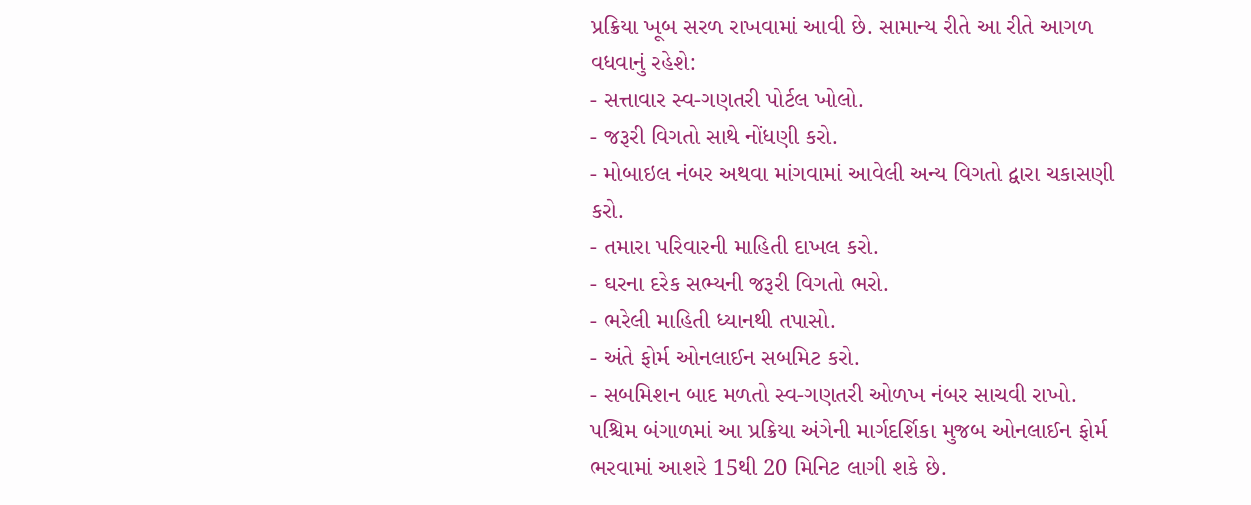પ્રક્રિયા ખૂબ સરળ રાખવામાં આવી છે. સામાન્ય રીતે આ રીતે આગળ વધવાનું રહેશે:
- સત્તાવાર સ્વ-ગણતરી પોર્ટલ ખોલો.
- જરૂરી વિગતો સાથે નોંધણી કરો.
- મોબાઇલ નંબર અથવા માંગવામાં આવેલી અન્ય વિગતો દ્વારા ચકાસણી કરો.
- તમારા પરિવારની માહિતી દાખલ કરો.
- ઘરના દરેક સભ્યની જરૂરી વિગતો ભરો.
- ભરેલી માહિતી ધ્યાનથી તપાસો.
- અંતે ફોર્મ ઓનલાઈન સબમિટ કરો.
- સબમિશન બાદ મળતો સ્વ-ગણતરી ઓળખ નંબર સાચવી રાખો.
પશ્ચિમ બંગાળમાં આ પ્રક્રિયા અંગેની માર્ગદર્શિકા મુજબ ઓનલાઈન ફોર્મ ભરવામાં આશરે 15થી 20 મિનિટ લાગી શકે છે.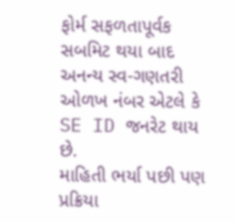ફોર્મ સફળતાપૂર્વક સબમિટ થયા બાદ અનન્ય સ્વ-ગણતરી ઓળખ નંબર એટલે કે SE ID જનરેટ થાય છે.
માહિતી ભર્યા પછી પણ પ્રક્રિયા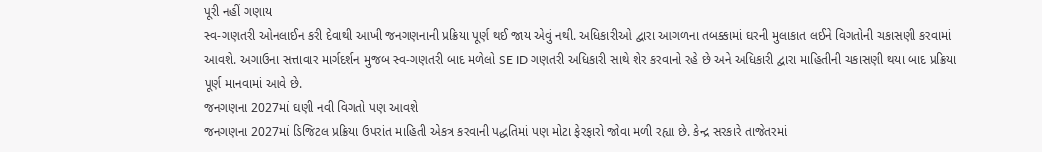પૂરી નહીં ગણાય
સ્વ-ગણતરી ઓનલાઈન કરી દેવાથી આખી જનગણનાની પ્રક્રિયા પૂર્ણ થઈ જાય એવું નથી. અધિકારીઓ દ્વારા આગળના તબક્કામાં ઘરની મુલાકાત લઈને વિગતોની ચકાસણી કરવામાં આવશે. અગાઉના સત્તાવાર માર્ગદર્શન મુજબ સ્વ-ગણતરી બાદ મળેલો SE ID ગણતરી અધિકારી સાથે શેર કરવાનો રહે છે અને અધિકારી દ્વારા માહિતીની ચકાસણી થયા બાદ પ્રક્રિયા પૂર્ણ માનવામાં આવે છે.
જનગણના 2027માં ઘણી નવી વિગતો પણ આવશે
જનગણના 2027માં ડિજિટલ પ્રક્રિયા ઉપરાંત માહિતી એકત્ર કરવાની પદ્ધતિમાં પણ મોટા ફેરફારો જોવા મળી રહ્યા છે. કેન્દ્ર સરકારે તાજેતરમાં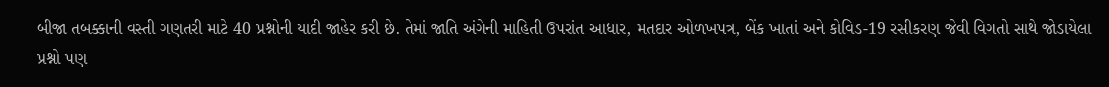બીજા તબક્કાની વસ્તી ગણતરી માટે 40 પ્રશ્નોની યાદી જાહેર કરી છે. તેમાં જાતિ અંગેની માહિતી ઉપરાંત આધાર, મતદાર ઓળખપત્ર, બેંક ખાતાં અને કોવિડ-19 રસીકરણ જેવી વિગતો સાથે જોડાયેલા પ્રશ્નો પણ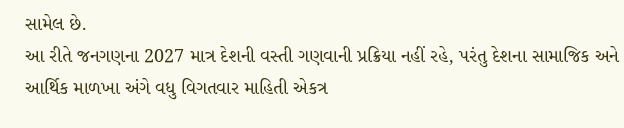સામેલ છે.
આ રીતે જનગણના 2027 માત્ર દેશની વસ્તી ગણવાની પ્રક્રિયા નહીં રહે, પરંતુ દેશના સામાજિક અને આર્થિક માળખા અંગે વધુ વિગતવાર માહિતી એકત્ર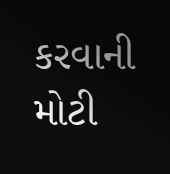કરવાની મોટી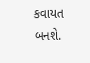કવાયત બનશે.